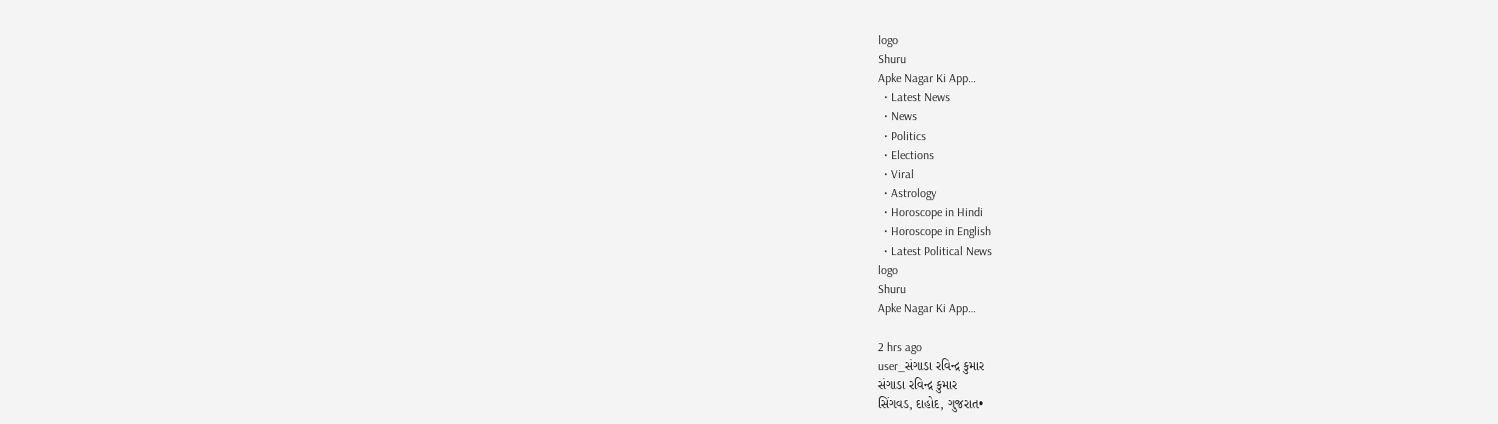logo
Shuru
Apke Nagar Ki App…
  • Latest News
  • News
  • Politics
  • Elections
  • Viral
  • Astrology
  • Horoscope in Hindi
  • Horoscope in English
  • Latest Political News
logo
Shuru
Apke Nagar Ki App…

2 hrs ago
user_સંગાડા રવિન્દ્ર કુમાર
સંગાડા રવિન્દ્ર કુમાર
સિંગવડ, દાહોદ, ગુજરાત•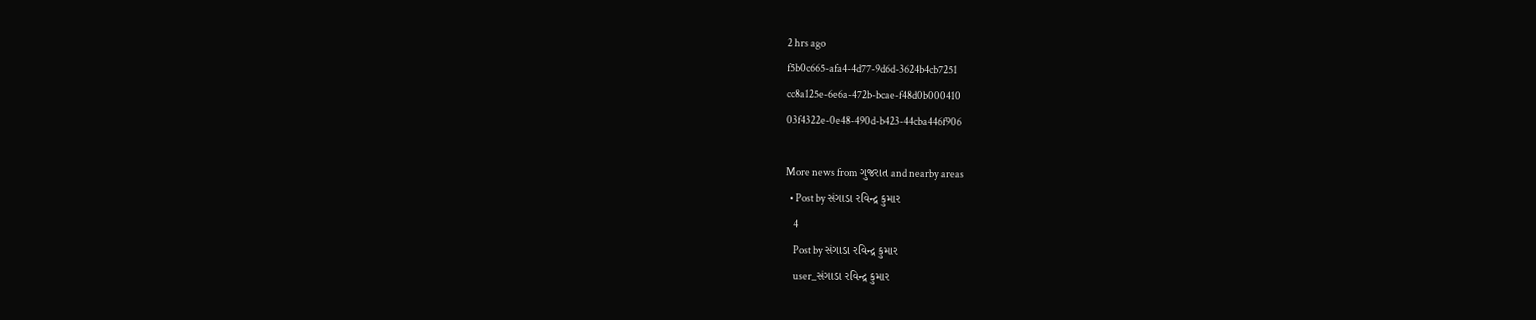2 hrs ago
f5b0c665-afa4-4d77-9d6d-3624b4cb7251
cc8a125e-6e6a-472b-bcae-f48d0b000410
03f4322e-0e48-490d-b423-44cba446f906

More news from ગુજરાત and nearby areas
  • Post by સંગાડા રવિન્દ્ર કુમાર
    4
    Post by સંગાડા રવિન્દ્ર કુમાર
    user_સંગાડા રવિન્દ્ર કુમાર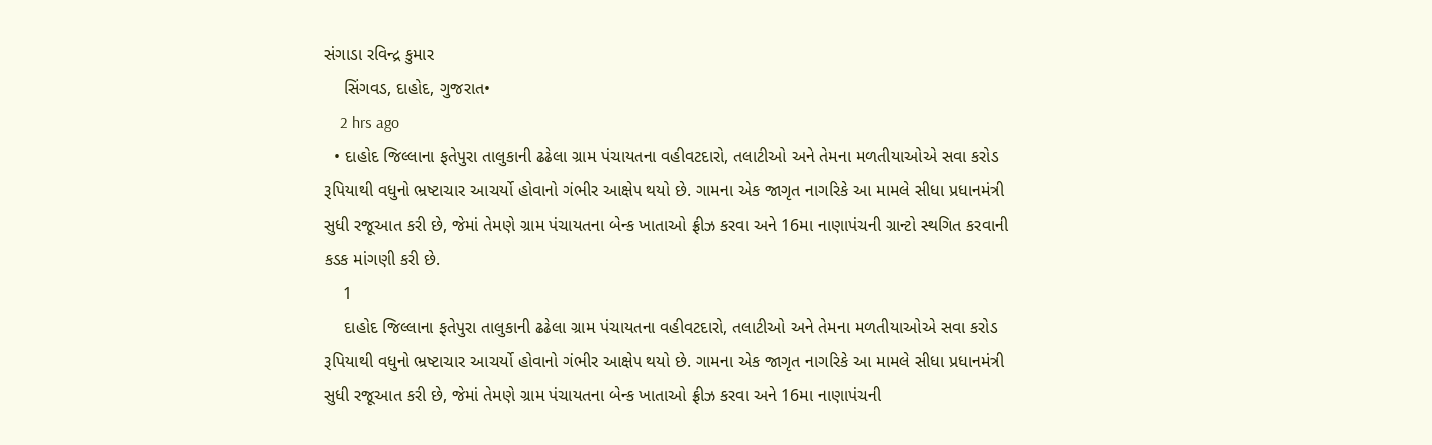સંગાડા રવિન્દ્ર કુમાર
    સિંગવડ, દાહોદ, ગુજરાત•
    2 hrs ago
  • દાહોદ જિલ્લાના ફતેપુરા તાલુકાની ઢઢેલા ગ્રામ પંચાયતના વહીવટદારો, તલાટીઓ અને તેમના મળતીયાઓએ સવા કરોડ રૂપિયાથી વધુનો ભ્રષ્ટાચાર આચર્યો હોવાનો ગંભીર આક્ષેપ થયો છે. ગામના એક જાગૃત નાગરિકે આ મામલે સીધા પ્રધાનમંત્રી સુધી રજૂઆત કરી છે, જેમાં તેમણે ગ્રામ પંચાયતના બેન્ક ખાતાઓ ફ્રીઝ કરવા અને 16મા નાણાપંચની ગ્રાન્ટો સ્થગિત કરવાની કડક માંગણી કરી છે.
    1
    દાહોદ જિલ્લાના ફતેપુરા તાલુકાની ઢઢેલા ગ્રામ પંચાયતના વહીવટદારો, તલાટીઓ અને તેમના મળતીયાઓએ સવા કરોડ રૂપિયાથી વધુનો ભ્રષ્ટાચાર આચર્યો હોવાનો ગંભીર આક્ષેપ થયો છે. ગામના એક જાગૃત નાગરિકે આ મામલે સીધા પ્રધાનમંત્રી સુધી રજૂઆત કરી છે, જેમાં તેમણે ગ્રામ પંચાયતના બેન્ક ખાતાઓ ફ્રીઝ કરવા અને 16મા નાણાપંચની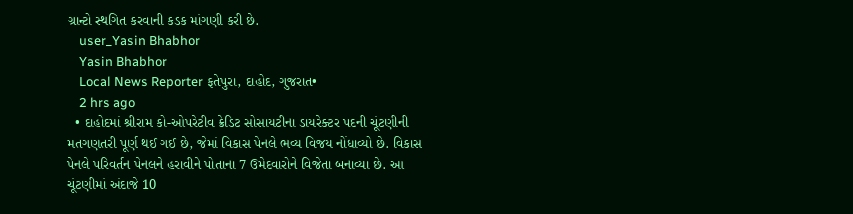ગ્રાન્ટો સ્થગિત કરવાની કડક માંગણી કરી છે.
    user_Yasin Bhabhor
    Yasin Bhabhor
    Local News Reporter ફતેપુરા, દાહોદ, ગુજરાત•
    2 hrs ago
  • દાહોદમાં શ્રીરામ કો-ઓપરેટીવ ક્રેડિટ સોસાયટીના ડાયરેક્ટર પદની ચૂંટણીની મતગણતરી પૂર્ણ થઈ ગઈ છે, જેમાં વિકાસ પેનલે ભવ્ય વિજય નોંધાવ્યો છે. વિકાસ પેનલે પરિવર્તન પેનલને હરાવીને પોતાના 7 ઉમેદવારોને વિજેતા બનાવ્યા છે. આ ચૂંટણીમાં અંદાજે 10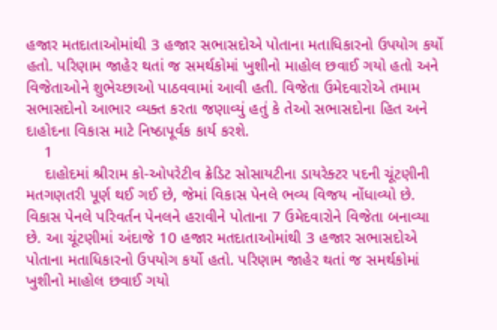હજાર મતદાતાઓમાંથી 3 હજાર સભાસદોએ પોતાના મતાધિકારનો ઉપયોગ કર્યો હતો. પરિણામ જાહેર થતાં જ સમર્થકોમાં ખુશીનો માહોલ છવાઈ ગયો હતો અને વિજેતાઓને શુભેચ્છાઓ પાઠવવામાં આવી હતી. વિજેતા ઉમેદવારોએ તમામ સભાસદોનો આભાર વ્યક્ત કરતા જણાવ્યું હતું કે તેઓ સભાસદોના હિત અને દાહોદના વિકાસ માટે નિષ્ઠાપૂર્વક કાર્ય કરશે.
    1
    દાહોદમાં શ્રીરામ કો-ઓપરેટીવ ક્રેડિટ સોસાયટીના ડાયરેક્ટર પદની ચૂંટણીની મતગણતરી પૂર્ણ થઈ ગઈ છે, જેમાં વિકાસ પેનલે ભવ્ય વિજય નોંધાવ્યો છે. વિકાસ પેનલે પરિવર્તન પેનલને હરાવીને પોતાના 7 ઉમેદવારોને વિજેતા બનાવ્યા છે. આ ચૂંટણીમાં અંદાજે 10 હજાર મતદાતાઓમાંથી 3 હજાર સભાસદોએ પોતાના મતાધિકારનો ઉપયોગ કર્યો હતો. પરિણામ જાહેર થતાં જ સમર્થકોમાં ખુશીનો માહોલ છવાઈ ગયો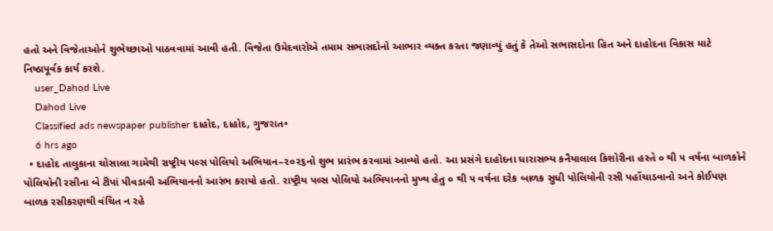હતો અને વિજેતાઓને શુભેચ્છાઓ પાઠવવામાં આવી હતી. વિજેતા ઉમેદવારોએ તમામ સભાસદોનો આભાર વ્યક્ત કરતા જણાવ્યું હતું કે તેઓ સભાસદોના હિત અને દાહોદના વિકાસ માટે નિષ્ઠાપૂર્વક કાર્ય કરશે.
    user_Dahod Live
    Dahod Live
    Classified ads newspaper publisher દાહોદ, દાહોદ, ગુજરાત•
    6 hrs ago
  • દાહોદ તાલુકાના ચોસાલા ગામેથી રાષ્ટ્રીય પલ્સ પોલિયો અભિયાન–૨૦૨૬નો શુભ પ્રારંભ કરવામાં આવ્યો હતો. આ પ્રસંગે દાહોદના ધારાસભ્ય કનૈયાલાલ કિશોરીના હસ્તે ૦ થી ૫ વર્ષના બાળકોને પોલિયોની રસીના બે ટીપાં પીવડાવી અભિયાનનો આરંભ કરાયો હતો. રાષ્ટ્રીય પલ્સ પોલિયો અભિયાનનો મુખ્ય હેતુ ૦ થી ૫ વર્ષના દરેક બાળક સુધી પોલિયોની રસી પહોંચાડવાનો અને કોઈપણ બાળક રસીકરણથી વંચિત ન રહે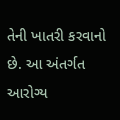તેની ખાતરી કરવાનો છે. આ અંતર્ગત આરોગ્ય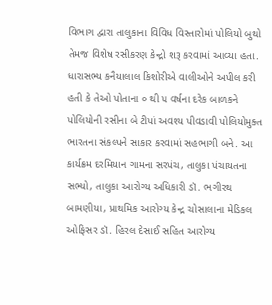વિભાગ દ્વારા તાલુકાના વિવિધ વિસ્તારોમાં પોલિયો બુથો તેમજ વિશેષ રસીકરણ કેન્દ્રો શરૂ કરવામાં આવ્યા હતા. ધારાસભ્ય કનૈયાલાલ કિશોરીએ વાલીઓને અપીલ કરી હતી કે તેઓ પોતાના ૦ થી ૫ વર્ષના દરેક બાળકને પોલિયોની રસીના બે ટીપાં અવશ્ય પીવડાવી પોલિયોમુક્ત ભારતના સંકલ્પને સાકાર કરવામાં સહભાગી બને. આ કાર્યક્રમ દરમિયાન ગામના સરપંચ, તાલુકા પંચાયતના સભ્યો, તાલુકા આરોગ્ય અધિકારી ડૉ. ભગીરથ બામણીયા, પ્રાથમિક આરોગ્ય કેન્દ્ર ચોસાલાના મેડિકલ ઓફિસર ડૉ. હિરલ દેસાઈ સહિત આરોગ્ય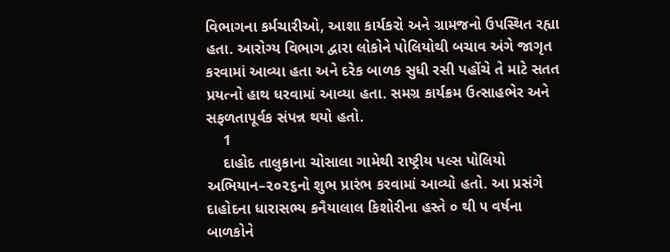વિભાગના કર્મચારીઓ, આશા કાર્યકરો અને ગ્રામજનો ઉપસ્થિત રહ્યા હતા. આરોગ્ય વિભાગ દ્વારા લોકોને પોલિયોથી બચાવ અંગે જાગૃત કરવામાં આવ્યા હતા અને દરેક બાળક સુધી રસી પહોંચે તે માટે સતત પ્રયત્નો હાથ ધરવામાં આવ્યા હતા. સમગ્ર કાર્યક્રમ ઉત્સાહભેર અને સફળતાપૂર્વક સંપન્ન થયો હતો.
    1
    દાહોદ તાલુકાના ચોસાલા ગામેથી રાષ્ટ્રીય પલ્સ પોલિયો અભિયાન–૨૦૨૬નો શુભ પ્રારંભ કરવામાં આવ્યો હતો. આ પ્રસંગે દાહોદના ધારાસભ્ય કનૈયાલાલ કિશોરીના હસ્તે ૦ થી ૫ વર્ષના બાળકોને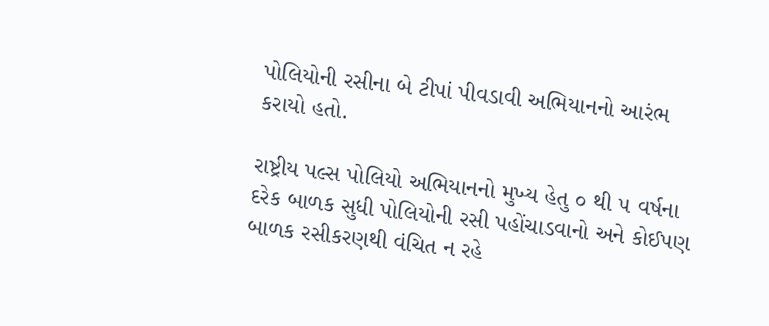પોલિયોની રસીના બે ટીપાં પીવડાવી અભિયાનનો આરંભ કરાયો હતો.

રાષ્ટ્રીય પલ્સ પોલિયો અભિયાનનો મુખ્ય હેતુ ૦ થી ૫ વર્ષના દરેક બાળક સુધી પોલિયોની રસી પહોંચાડવાનો અને કોઈપણ બાળક રસીકરણથી વંચિત ન રહે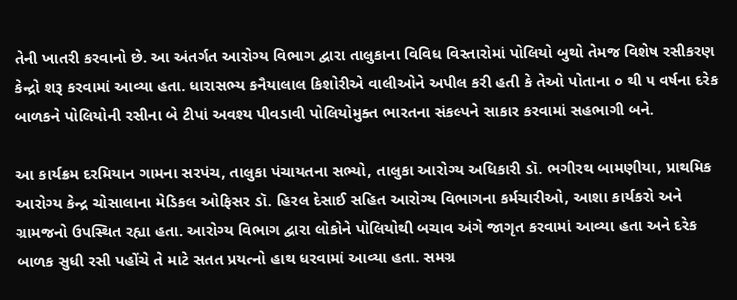તેની ખાતરી કરવાનો છે. આ અંતર્ગત આરોગ્ય વિભાગ દ્વારા તાલુકાના વિવિધ વિસ્તારોમાં પોલિયો બુથો તેમજ વિશેષ રસીકરણ કેન્દ્રો શરૂ કરવામાં આવ્યા હતા. ધારાસભ્ય કનૈયાલાલ કિશોરીએ વાલીઓને અપીલ કરી હતી કે તેઓ પોતાના ૦ થી ૫ વર્ષના દરેક બાળકને પોલિયોની રસીના બે ટીપાં અવશ્ય પીવડાવી પોલિયોમુક્ત ભારતના સંકલ્પને સાકાર કરવામાં સહભાગી બને.

આ કાર્યક્રમ દરમિયાન ગામના સરપંચ, તાલુકા પંચાયતના સભ્યો, તાલુકા આરોગ્ય અધિકારી ડૉ. ભગીરથ બામણીયા, પ્રાથમિક આરોગ્ય કેન્દ્ર ચોસાલાના મેડિકલ ઓફિસર ડૉ. હિરલ દેસાઈ સહિત આરોગ્ય વિભાગના કર્મચારીઓ, આશા કાર્યકરો અને ગ્રામજનો ઉપસ્થિત રહ્યા હતા. આરોગ્ય વિભાગ દ્વારા લોકોને પોલિયોથી બચાવ અંગે જાગૃત કરવામાં આવ્યા હતા અને દરેક બાળક સુધી રસી પહોંચે તે માટે સતત પ્રયત્નો હાથ ધરવામાં આવ્યા હતા. સમગ્ર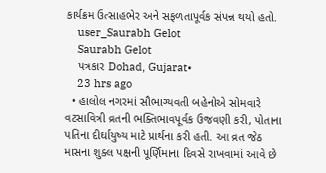કાર્યક્રમ ઉત્સાહભેર અને સફળતાપૂર્વક સંપન્ન થયો હતો.
    user_Saurabh Gelot
    Saurabh Gelot
    પત્રકાર Dohad, Gujarat•
    23 hrs ago
  • હાલોલ નગરમાં સૌભાગ્યવતી બહેનોએ સોમવારે વટસાવિત્રી વ્રતની ભક્તિભાવપૂર્વક ઉજવણી કરી, પોતાના પતિના દીર્ઘાયુષ્ય માટે પ્રાર્થના કરી હતી. આ વ્રત જેઠ માસના શુક્લ પક્ષની પૂર્ણિમાના દિવસે રાખવામાં આવે છે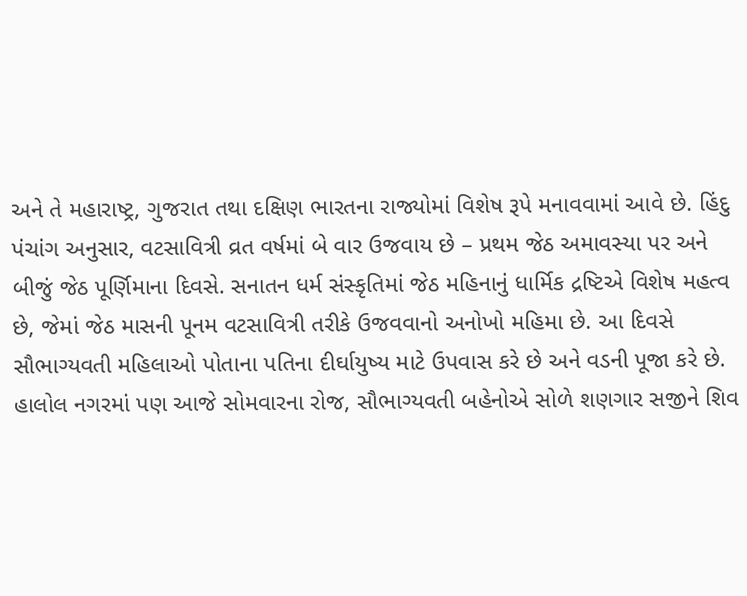અને તે મહારાષ્ટ્ર, ગુજરાત તથા દક્ષિણ ભારતના રાજ્યોમાં વિશેષ રૂપે મનાવવામાં આવે છે. હિંદુ પંચાંગ અનુસાર, વટસાવિત્રી વ્રત વર્ષમાં બે વાર ઉજવાય છે – પ્રથમ જેઠ અમાવસ્યા પર અને બીજું જેઠ પૂર્ણિમાના દિવસે. સનાતન ધર્મ સંસ્કૃતિમાં જેઠ મહિનાનું ધાર્મિક દ્રષ્ટિએ વિશેષ મહત્વ છે, જેમાં જેઠ માસની પૂનમ વટસાવિત્રી તરીકે ઉજવવાનો અનોખો મહિમા છે. આ દિવસે સૌભાગ્યવતી મહિલાઓ પોતાના પતિના દીર્ઘાયુષ્ય માટે ઉપવાસ કરે છે અને વડની પૂજા કરે છે. હાલોલ નગરમાં પણ આજે સોમવારના રોજ, સૌભાગ્યવતી બહેનોએ સોળે શણગાર સજીને શિવ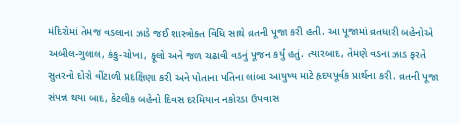મંદિરોમાં તેમજ વડલાના ઝાડે જઈ શાસ્ત્રોક્ત વિધિ સાથે વ્રતની પૂજા કરી હતી. આ પૂજામાં વ્રતધારી બહેનોએ અબીલ-ગુલાલ, કંકુ-ચોખા, ફૂલો અને જળ ચઢાવી વડનું પૂજન કર્યું હતું. ત્યારબાદ, તેમણે વડના ઝાડ ફરતે સુતરનો દોરો વીંટાળી પ્રદક્ષિણા કરી અને પોતાના પતિના લાંબા આયુષ્ય માટે હૃદયપૂર્વક પ્રાર્થના કરી. વ્રતની પૂજા સંપન્ન થયા બાદ, કેટલીક બહેનો દિવસ દરમિયાન નકોરડા ઉપવાસ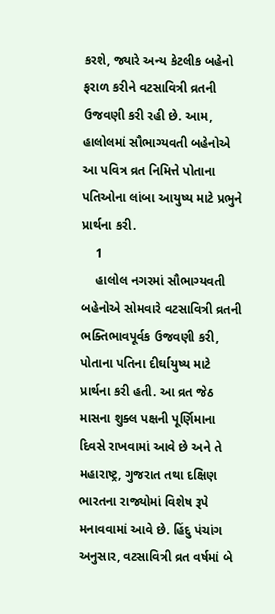કરશે, જ્યારે અન્ય કેટલીક બહેનો ફરાળ કરીને વટસાવિત્રી વ્રતની ઉજવણી કરી રહી છે. આમ, હાલોલમાં સૌભાગ્યવતી બહેનોએ આ પવિત્ર વ્રત નિમિત્તે પોતાના પતિઓના લાંબા આયુષ્ય માટે પ્રભુને પ્રાર્થના કરી.
    1
    હાલોલ નગરમાં સૌભાગ્યવતી બહેનોએ સોમવારે વટસાવિત્રી વ્રતની ભક્તિભાવપૂર્વક ઉજવણી કરી, પોતાના પતિના દીર્ઘાયુષ્ય માટે પ્રાર્થના કરી હતી. આ વ્રત જેઠ માસના શુક્લ પક્ષની પૂર્ણિમાના દિવસે રાખવામાં આવે છે અને તે મહારાષ્ટ્ર, ગુજરાત તથા દક્ષિણ ભારતના રાજ્યોમાં વિશેષ રૂપે મનાવવામાં આવે છે. હિંદુ પંચાંગ અનુસાર, વટસાવિત્રી વ્રત વર્ષમાં બે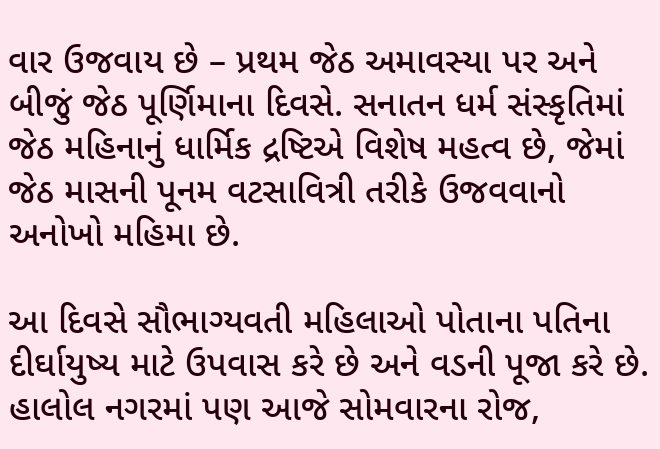વાર ઉજવાય છે – પ્રથમ જેઠ અમાવસ્યા પર અને બીજું જેઠ પૂર્ણિમાના દિવસે. સનાતન ધર્મ સંસ્કૃતિમાં જેઠ મહિનાનું ધાર્મિક દ્રષ્ટિએ વિશેષ મહત્વ છે, જેમાં જેઠ માસની પૂનમ વટસાવિત્રી તરીકે ઉજવવાનો અનોખો મહિમા છે.

આ દિવસે સૌભાગ્યવતી મહિલાઓ પોતાના પતિના દીર્ઘાયુષ્ય માટે ઉપવાસ કરે છે અને વડની પૂજા કરે છે. હાલોલ નગરમાં પણ આજે સોમવારના રોજ,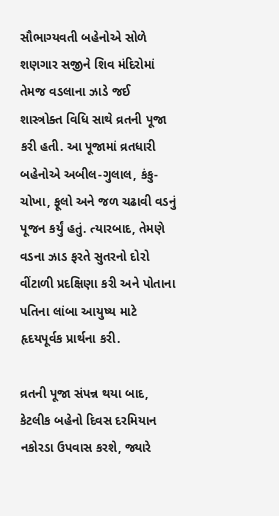સૌભાગ્યવતી બહેનોએ સોળે શણગાર સજીને શિવ મંદિરોમાં તેમજ વડલાના ઝાડે જઈ શાસ્ત્રોક્ત વિધિ સાથે વ્રતની પૂજા કરી હતી. આ પૂજામાં વ્રતધારી બહેનોએ અબીલ-ગુલાલ, કંકુ-ચોખા, ફૂલો અને જળ ચઢાવી વડનું પૂજન કર્યું હતું. ત્યારબાદ, તેમણે વડના ઝાડ ફરતે સુતરનો દોરો વીંટાળી પ્રદક્ષિણા કરી અને પોતાના પતિના લાંબા આયુષ્ય માટે હૃદયપૂર્વક પ્રાર્થના કરી.

વ્રતની પૂજા સંપન્ન થયા બાદ, કેટલીક બહેનો દિવસ દરમિયાન નકોરડા ઉપવાસ કરશે, જ્યારે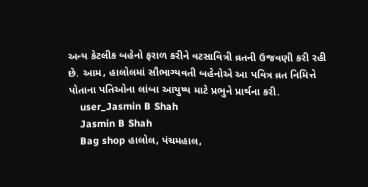અન્ય કેટલીક બહેનો ફરાળ કરીને વટસાવિત્રી વ્રતની ઉજવણી કરી રહી છે. આમ, હાલોલમાં સૌભાગ્યવતી બહેનોએ આ પવિત્ર વ્રત નિમિત્તે પોતાના પતિઓના લાંબા આયુષ્ય માટે પ્રભુને પ્રાર્થના કરી.
    user_Jasmin B Shah
    Jasmin B Shah
    Bag shop હાલોલ, પંચમહાલ,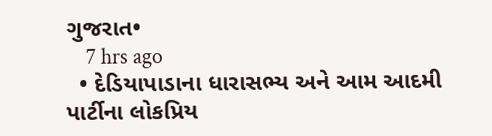ગુજરાત•
    7 hrs ago
  • દેડિયાપાડાના ધારાસભ્ય અને આમ આદમી પાર્ટીના લોકપ્રિય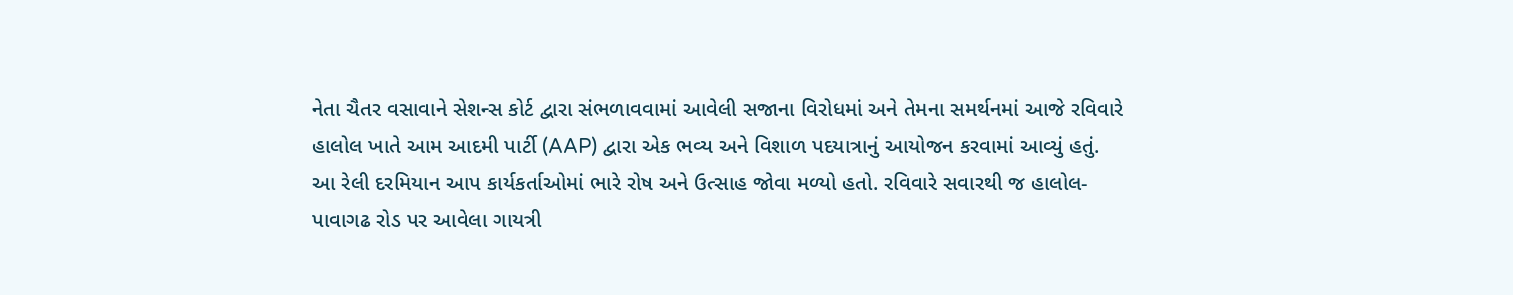નેતા ચૈતર વસાવાને સેશન્સ કોર્ટ દ્વારા સંભળાવવામાં આવેલી સજાના વિરોધમાં અને તેમના સમર્થનમાં આજે રવિવારે હાલોલ ખાતે આમ આદમી પાર્ટી (AAP) દ્વારા એક ભવ્ય અને વિશાળ પદયાત્રાનું આયોજન કરવામાં આવ્યું હતું. આ રેલી દરમિયાન આપ કાર્યકર્તાઓમાં ભારે રોષ અને ઉત્સાહ જોવા મળ્યો હતો. રવિવારે સવારથી જ હાલોલ-પાવાગઢ રોડ પર આવેલા ગાયત્રી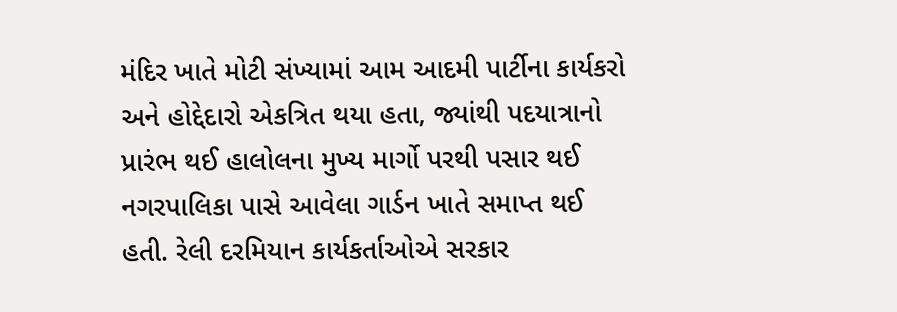મંદિર ખાતે મોટી સંખ્યામાં આમ આદમી પાર્ટીના કાર્યકરો અને હોદ્દેદારો એકત્રિત થયા હતા, જ્યાંથી પદયાત્રાનો પ્રારંભ થઈ હાલોલના મુખ્ય માર્ગો પરથી પસાર થઈ નગરપાલિકા પાસે આવેલા ગાર્ડન ખાતે સમાપ્ત થઈ હતી. રેલી દરમિયાન કાર્યકર્તાઓએ સરકાર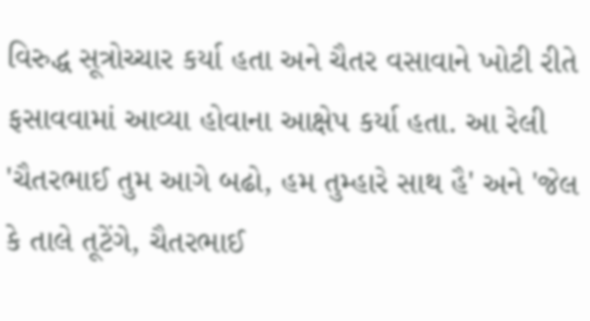વિરુદ્ધ સૂત્રોચ્ચાર કર્યા હતા અને ચૈતર વસાવાને ખોટી રીતે ફસાવવામાં આવ્યા હોવાના આક્ષેપ કર્યા હતા. આ રેલી 'ચૈતરભાઈ તુમ આગે બઢો, હમ તુમ્હારે સાથ હૈ' અને 'જેલ કે તાલે તૂટેંગે, ચૈતરભાઈ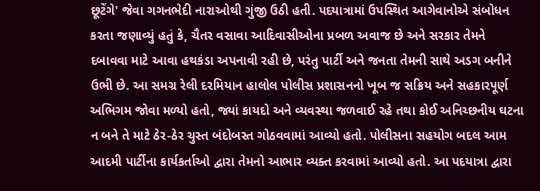છૂટેંગે' જેવા ગગનભેદી નારાઓથી ગુંજી ઉઠી હતી. પદયાત્રામાં ઉપસ્થિત આગેવાનોએ સંબોધન કરતા જણાવ્યું હતું કે, ચૈતર વસાવા આદિવાસીઓના પ્રબળ અવાજ છે અને સરકાર તેમને દબાવવા માટે આવા હથકંડા અપનાવી રહી છે, પરંતુ પાર્ટી અને જનતા તેમની સાથે અડગ બનીને ઉભી છે. આ સમગ્ર રેલી દરમિયાન હાલોલ પોલીસ પ્રશાસનનો ખૂબ જ સક્રિય અને સહકારપૂર્ણ અભિગમ જોવા મળ્યો હતો, જ્યાં કાયદો અને વ્યવસ્થા જળવાઈ રહે તથા કોઈ અનિચ્છનીય ઘટના ન બને તે માટે ઠેર-ઠેર ચુસ્ત બંદોબસ્ત ગોઠવવામાં આવ્યો હતો. પોલીસના સહયોગ બદલ આમ આદમી પાર્ટીના કાર્યકર્તાઓ દ્વારા તેમનો આભાર વ્યક્ત કરવામાં આવ્યો હતો. આ પદયાત્રા દ્વારા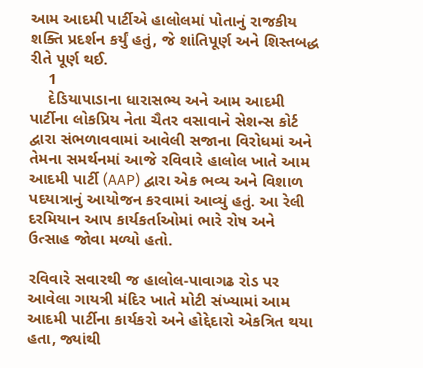આમ આદમી પાર્ટીએ હાલોલમાં પોતાનું રાજકીય શક્તિ પ્રદર્શન કર્યું હતું, જે શાંતિપૂર્ણ અને શિસ્તબદ્ધ રીતે પૂર્ણ થઈ.
    1
    દેડિયાપાડાના ધારાસભ્ય અને આમ આદમી પાર્ટીના લોકપ્રિય નેતા ચૈતર વસાવાને સેશન્સ કોર્ટ દ્વારા સંભળાવવામાં આવેલી સજાના વિરોધમાં અને તેમના સમર્થનમાં આજે રવિવારે હાલોલ ખાતે આમ આદમી પાર્ટી (AAP) દ્વારા એક ભવ્ય અને વિશાળ પદયાત્રાનું આયોજન કરવામાં આવ્યું હતું. આ રેલી દરમિયાન આપ કાર્યકર્તાઓમાં ભારે રોષ અને ઉત્સાહ જોવા મળ્યો હતો.

રવિવારે સવારથી જ હાલોલ-પાવાગઢ રોડ પર આવેલા ગાયત્રી મંદિર ખાતે મોટી સંખ્યામાં આમ આદમી પાર્ટીના કાર્યકરો અને હોદ્દેદારો એકત્રિત થયા હતા, જ્યાંથી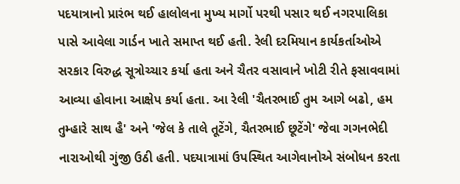પદયાત્રાનો પ્રારંભ થઈ હાલોલના મુખ્ય માર્ગો પરથી પસાર થઈ નગરપાલિકા પાસે આવેલા ગાર્ડન ખાતે સમાપ્ત થઈ હતી. રેલી દરમિયાન કાર્યકર્તાઓએ સરકાર વિરુદ્ધ સૂત્રોચ્ચાર કર્યા હતા અને ચૈતર વસાવાને ખોટી રીતે ફસાવવામાં આવ્યા હોવાના આક્ષેપ કર્યા હતા. આ રેલી 'ચૈતરભાઈ તુમ આગે બઢો, હમ તુમ્હારે સાથ હૈ' અને 'જેલ કે તાલે તૂટેંગે, ચૈતરભાઈ છૂટેંગે' જેવા ગગનભેદી નારાઓથી ગુંજી ઉઠી હતી. પદયાત્રામાં ઉપસ્થિત આગેવાનોએ સંબોધન કરતા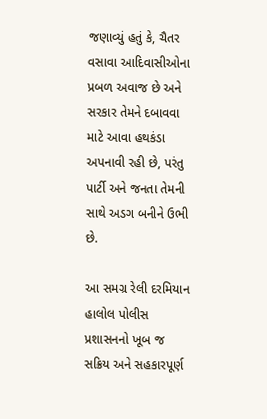જણાવ્યું હતું કે, ચૈતર વસાવા આદિવાસીઓના પ્રબળ અવાજ છે અને સરકાર તેમને દબાવવા માટે આવા હથકંડા અપનાવી રહી છે, પરંતુ પાર્ટી અને જનતા તેમની સાથે અડગ બનીને ઉભી છે.

આ સમગ્ર રેલી દરમિયાન હાલોલ પોલીસ પ્રશાસનનો ખૂબ જ સક્રિય અને સહકારપૂર્ણ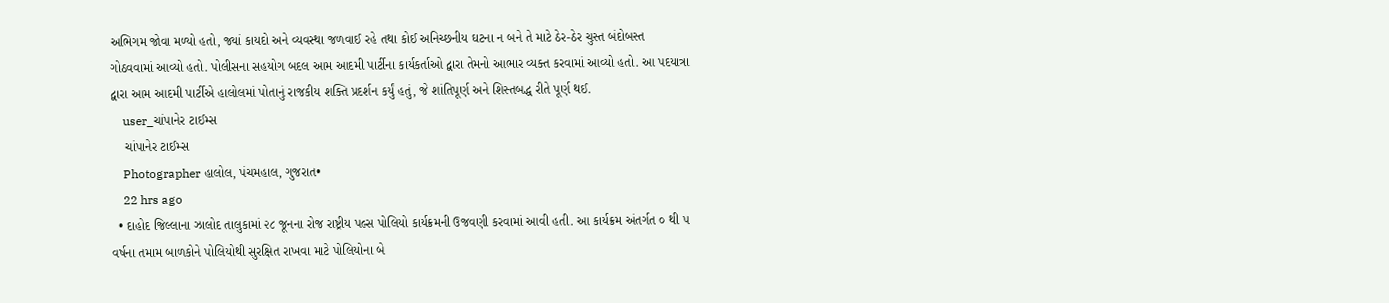અભિગમ જોવા મળ્યો હતો, જ્યાં કાયદો અને વ્યવસ્થા જળવાઈ રહે તથા કોઈ અનિચ્છનીય ઘટના ન બને તે માટે ઠેર-ઠેર ચુસ્ત બંદોબસ્ત ગોઠવવામાં આવ્યો હતો. પોલીસના સહયોગ બદલ આમ આદમી પાર્ટીના કાર્યકર્તાઓ દ્વારા તેમનો આભાર વ્યક્ત કરવામાં આવ્યો હતો. આ પદયાત્રા દ્વારા આમ આદમી પાર્ટીએ હાલોલમાં પોતાનું રાજકીય શક્તિ પ્રદર્શન કર્યું હતું, જે શાંતિપૂર્ણ અને શિસ્તબદ્ધ રીતે પૂર્ણ થઈ.
    user_ચાંપાનેર ટાઈમ્સ
    ચાંપાનેર ટાઈમ્સ
    Photographer હાલોલ, પંચમહાલ, ગુજરાત•
    22 hrs ago
  • દાહોદ જિલ્લાના ઝાલોદ તાલુકામાં ૨૮ જૂનના રોજ રાષ્ટ્રીય પલ્સ પોલિયો કાર્યક્રમની ઉજવણી કરવામાં આવી હતી. આ કાર્યક્રમ અંતર્ગત ૦ થી ૫ વર્ષના તમામ બાળકોને પોલિયોથી સુરક્ષિત રાખવા માટે પોલિયોના બે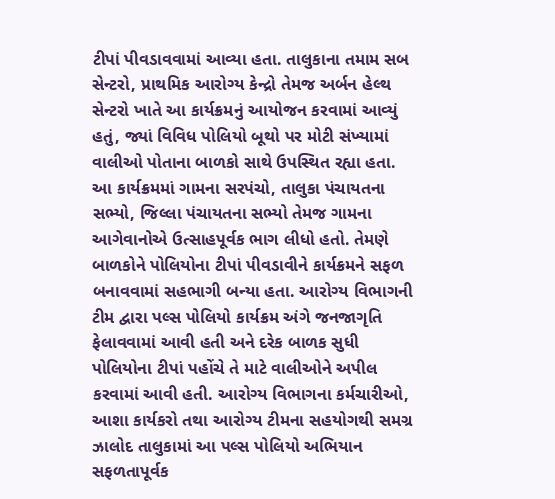ટીપાં પીવડાવવામાં આવ્યા હતા. તાલુકાના તમામ સબ સેન્ટરો, પ્રાથમિક આરોગ્ય કેન્દ્રો તેમજ અર્બન હેલ્થ સેન્ટરો ખાતે આ કાર્યક્રમનું આયોજન કરવામાં આવ્યું હતું, જ્યાં વિવિધ પોલિયો બૂથો પર મોટી સંખ્યામાં વાલીઓ પોતાના બાળકો સાથે ઉપસ્થિત રહ્યા હતા. આ કાર્યક્રમમાં ગામના સરપંચો, તાલુકા પંચાયતના સભ્યો, જિલ્લા પંચાયતના સભ્યો તેમજ ગામના આગેવાનોએ ઉત્સાહપૂર્વક ભાગ લીધો હતો. તેમણે બાળકોને પોલિયોના ટીપાં પીવડાવીને કાર્યક્રમને સફળ બનાવવામાં સહભાગી બન્યા હતા. આરોગ્ય વિભાગની ટીમ દ્વારા પલ્સ પોલિયો કાર્યક્રમ અંગે જનજાગૃતિ ફેલાવવામાં આવી હતી અને દરેક બાળક સુધી પોલિયોના ટીપાં પહોંચે તે માટે વાલીઓને અપીલ કરવામાં આવી હતી. આરોગ્ય વિભાગના કર્મચારીઓ, આશા કાર્યકરો તથા આરોગ્ય ટીમના સહયોગથી સમગ્ર ઝાલોદ તાલુકામાં આ પલ્સ પોલિયો અભિયાન સફળતાપૂર્વક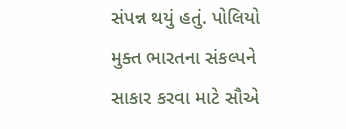સંપન્ન થયું હતું. પોલિયો મુક્ત ભારતના સંકલ્પને સાકાર કરવા માટે સૌએ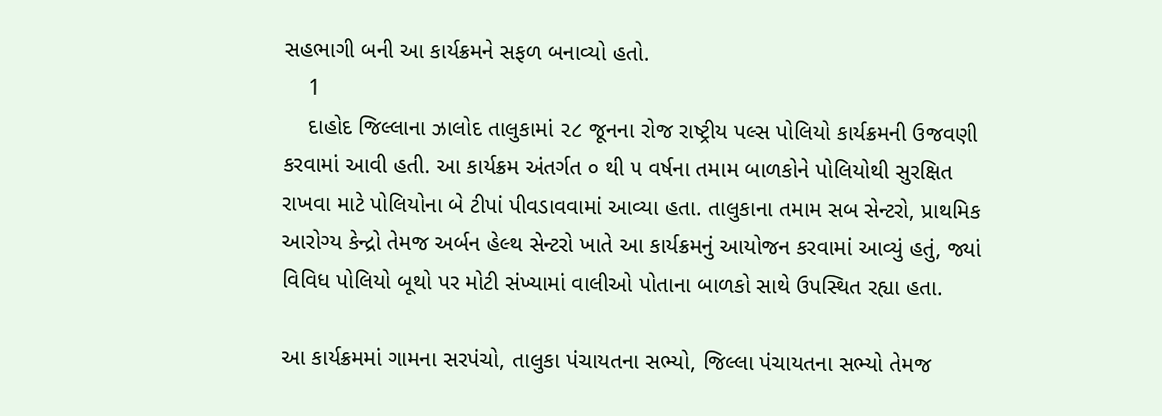સહભાગી બની આ કાર્યક્રમને સફળ બનાવ્યો હતો.
    1
    દાહોદ જિલ્લાના ઝાલોદ તાલુકામાં ૨૮ જૂનના રોજ રાષ્ટ્રીય પલ્સ પોલિયો કાર્યક્રમની ઉજવણી કરવામાં આવી હતી. આ કાર્યક્રમ અંતર્ગત ૦ થી ૫ વર્ષના તમામ બાળકોને પોલિયોથી સુરક્ષિત રાખવા માટે પોલિયોના બે ટીપાં પીવડાવવામાં આવ્યા હતા. તાલુકાના તમામ સબ સેન્ટરો, પ્રાથમિક આરોગ્ય કેન્દ્રો તેમજ અર્બન હેલ્થ સેન્ટરો ખાતે આ કાર્યક્રમનું આયોજન કરવામાં આવ્યું હતું, જ્યાં વિવિધ પોલિયો બૂથો પર મોટી સંખ્યામાં વાલીઓ પોતાના બાળકો સાથે ઉપસ્થિત રહ્યા હતા.

આ કાર્યક્રમમાં ગામના સરપંચો, તાલુકા પંચાયતના સભ્યો, જિલ્લા પંચાયતના સભ્યો તેમજ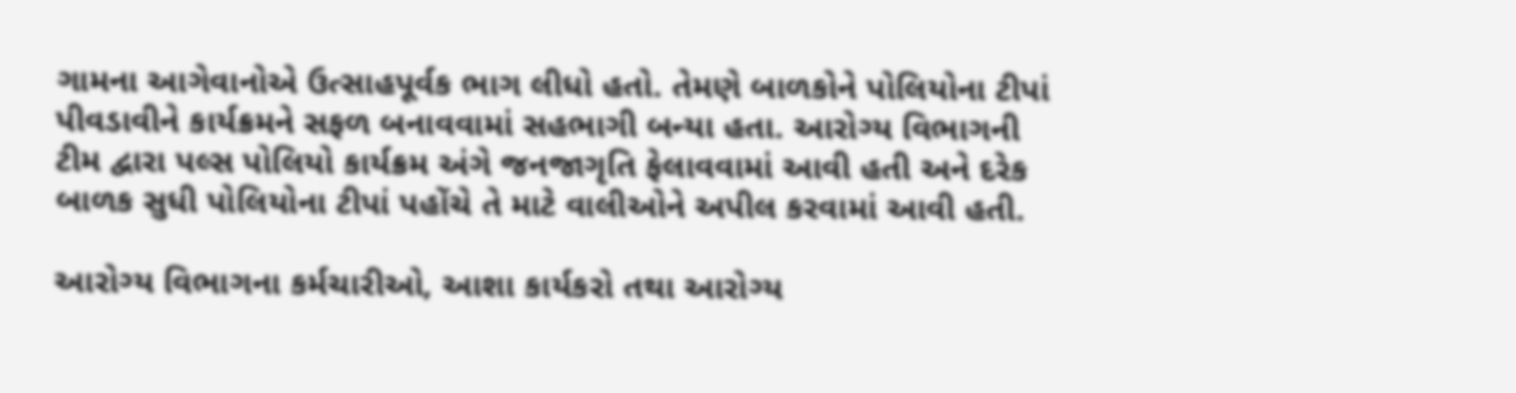ગામના આગેવાનોએ ઉત્સાહપૂર્વક ભાગ લીધો હતો. તેમણે બાળકોને પોલિયોના ટીપાં પીવડાવીને કાર્યક્રમને સફળ બનાવવામાં સહભાગી બન્યા હતા. આરોગ્ય વિભાગની ટીમ દ્વારા પલ્સ પોલિયો કાર્યક્રમ અંગે જનજાગૃતિ ફેલાવવામાં આવી હતી અને દરેક બાળક સુધી પોલિયોના ટીપાં પહોંચે તે માટે વાલીઓને અપીલ કરવામાં આવી હતી.

આરોગ્ય વિભાગના કર્મચારીઓ, આશા કાર્યકરો તથા આરોગ્ય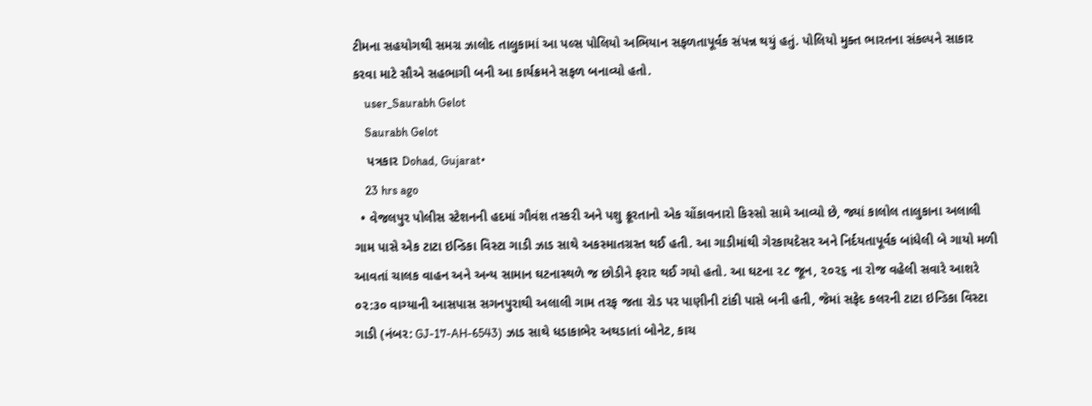ટીમના સહયોગથી સમગ્ર ઝાલોદ તાલુકામાં આ પલ્સ પોલિયો અભિયાન સફળતાપૂર્વક સંપન્ન થયું હતું. પોલિયો મુક્ત ભારતના સંકલ્પને સાકાર કરવા માટે સૌએ સહભાગી બની આ કાર્યક્રમને સફળ બનાવ્યો હતો.
    user_Saurabh Gelot
    Saurabh Gelot
    પત્રકાર Dohad, Gujarat•
    23 hrs ago
  • વેજલપુર પોલીસ સ્ટેશનની હદમાં ગૌવંશ તસ્કરી અને પશુ ક્રૂરતાનો એક ચોંકાવનારો કિસ્સો સામે આવ્યો છે, જ્યાં કાલોલ તાલુકાના અલાલી ગામ પાસે એક ટાટા ઇન્ડિકા વિસ્ટા ગાડી ઝાડ સાથે અકસ્માતગ્રસ્ત થઈ હતી. આ ગાડીમાંથી ગેરકાયદેસર અને નિર્દયતાપૂર્વક બાંધેલી બે ગાયો મળી આવતાં ચાલક વાહન અને અન્ય સામાન ઘટનાસ્થળે જ છોડીને ફરાર થઈ ગયો હતો. આ ઘટના ૨૮ જૂન, ૨૦૨૬ ના રોજ વહેલી સવારે આશરે ૦૨:૩૦ વાગ્યાની આસપાસ સગનપુરાથી અલાલી ગામ તરફ જતા રોડ પર પાણીની ટાંકી પાસે બની હતી, જેમાં સફેદ કલરની ટાટા ઇન્ડિકા વિસ્ટા ગાડી (નંબર: GJ-17-AH-6543) ઝાડ સાથે ધડાકાભેર અથડાતાં બોનેટ, કાચ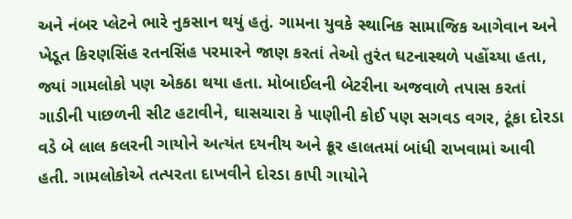અને નંબર પ્લેટને ભારે નુકસાન થયું હતું. ગામના યુવકે સ્થાનિક સામાજિક આગેવાન અને ખેડૂત કિરણસિંહ રતનસિંહ પરમારને જાણ કરતાં તેઓ તુરંત ઘટનાસ્થળે પહોંચ્યા હતા, જ્યાં ગામલોકો પણ એકઠા થયા હતા. મોબાઈલની બેટરીના અજવાળે તપાસ કરતાં ગાડીની પાછળની સીટ હટાવીને, ઘાસચારા કે પાણીની કોઈ પણ સગવડ વગર, ટૂંકા દોરડા વડે બે લાલ કલરની ગાયોને અત્યંત દયનીય અને ક્રૂર હાલતમાં બાંધી રાખવામાં આવી હતી. ગામલોકોએ તત્પરતા દાખવીને દોરડા કાપી ગાયોને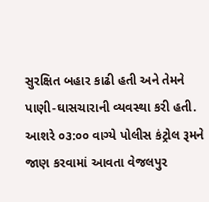સુરક્ષિત બહાર કાઢી હતી અને તેમને પાણી-ઘાસચારાની વ્યવસ્થા કરી હતી. આશરે ૦૩:૦૦ વાગ્યે પોલીસ કંટ્રોલ રૂમને જાણ કરવામાં આવતા વેજલપુર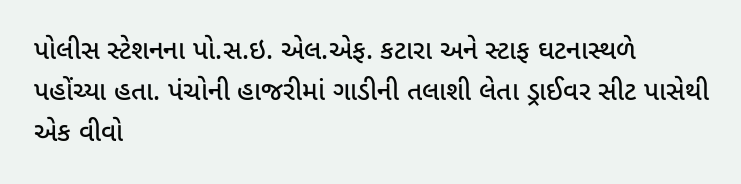પોલીસ સ્ટેશનના પો.સ.ઇ. એલ.એફ. કટારા અને સ્ટાફ ઘટનાસ્થળે પહોંચ્યા હતા. પંચોની હાજરીમાં ગાડીની તલાશી લેતા ડ્રાઈવર સીટ પાસેથી એક વીવો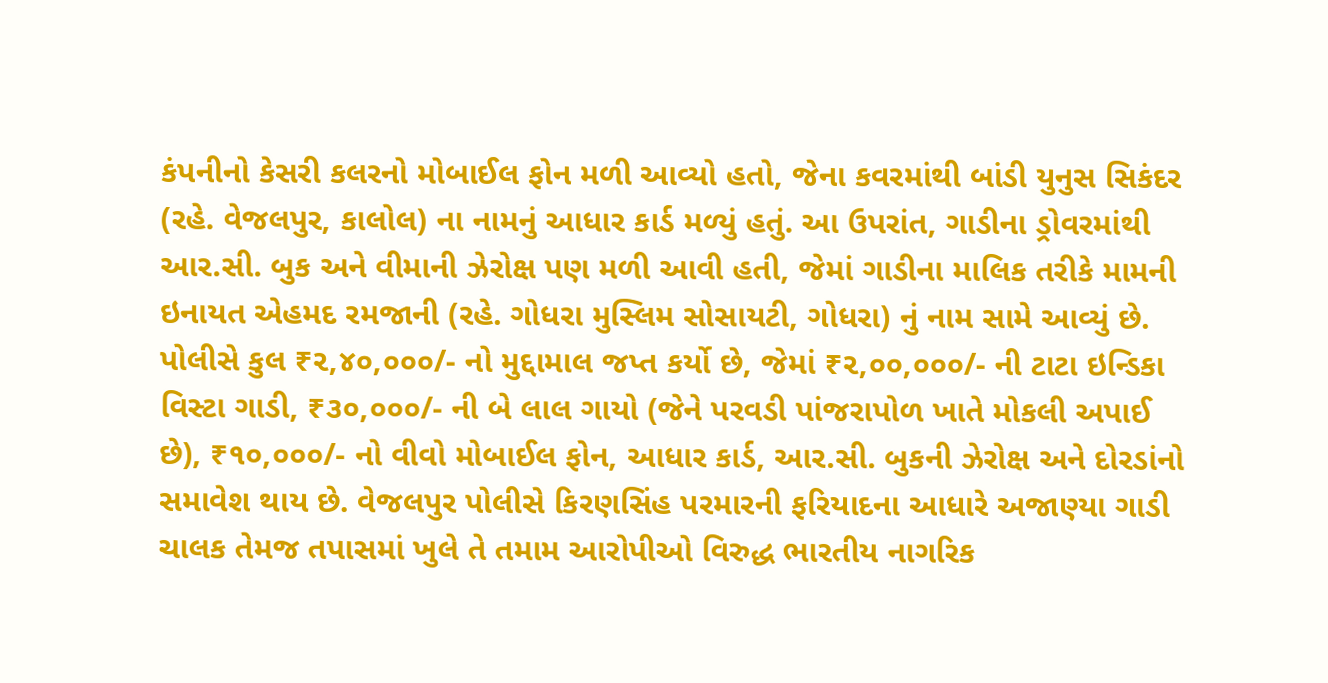કંપનીનો કેસરી કલરનો મોબાઈલ ફોન મળી આવ્યો હતો, જેના કવરમાંથી બાંડી યુનુસ સિકંદર (રહે. વેજલપુર, કાલોલ) ના નામનું આધાર કાર્ડ મળ્યું હતું. આ ઉપરાંત, ગાડીના ડ્રોવરમાંથી આર.સી. બુક અને વીમાની ઝેરોક્ષ પણ મળી આવી હતી, જેમાં ગાડીના માલિક તરીકે મામની ઇનાયત એહમદ રમજાની (રહે. ગોધરા મુસ્લિમ સોસાયટી, ગોધરા) નું નામ સામે આવ્યું છે. પોલીસે કુલ ₹૨,૪૦,૦૦૦/- નો મુદ્દામાલ જપ્ત કર્યો છે, જેમાં ₹૨,૦૦,૦૦૦/- ની ટાટા ઇન્ડિકા વિસ્ટા ગાડી, ₹૩૦,૦૦૦/- ની બે લાલ ગાયો (જેને પરવડી પાંજરાપોળ ખાતે મોકલી અપાઈ છે), ₹૧૦,૦૦૦/- નો વીવો મોબાઈલ ફોન, આધાર કાર્ડ, આર.સી. બુકની ઝેરોક્ષ અને દોરડાંનો સમાવેશ થાય છે. વેજલપુર પોલીસે કિરણસિંહ પરમારની ફરિયાદના આધારે અજાણ્યા ગાડી ચાલક તેમજ તપાસમાં ખુલે તે તમામ આરોપીઓ વિરુદ્ધ ભારતીય નાગરિક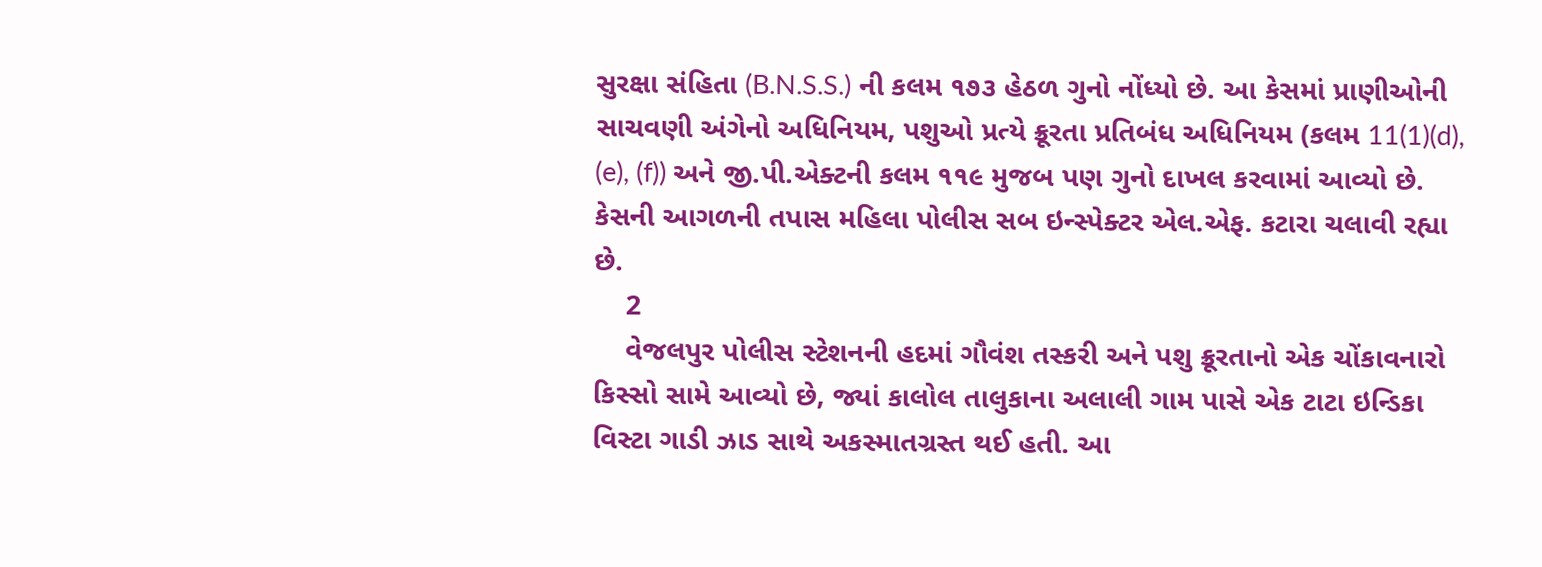સુરક્ષા સંહિતા (B.N.S.S.) ની કલમ ૧૭૩ હેઠળ ગુનો નોંધ્યો છે. આ કેસમાં પ્રાણીઓની સાચવણી અંગેનો અધિનિયમ, પશુઓ પ્રત્યે ક્રૂરતા પ્રતિબંધ અધિનિયમ (કલમ 11(1)(d), (e), (f)) અને જી.પી.એક્ટની કલમ ૧૧૯ મુજબ પણ ગુનો દાખલ કરવામાં આવ્યો છે. કેસની આગળની તપાસ મહિલા પોલીસ સબ ઇન્સ્પેક્ટર એલ.એફ. કટારા ચલાવી રહ્યા છે.
    2
    વેજલપુર પોલીસ સ્ટેશનની હદમાં ગૌવંશ તસ્કરી અને પશુ ક્રૂરતાનો એક ચોંકાવનારો કિસ્સો સામે આવ્યો છે, જ્યાં કાલોલ તાલુકાના અલાલી ગામ પાસે એક ટાટા ઇન્ડિકા વિસ્ટા ગાડી ઝાડ સાથે અકસ્માતગ્રસ્ત થઈ હતી. આ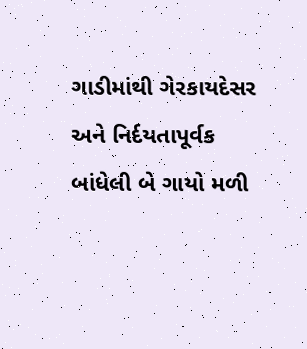ગાડીમાંથી ગેરકાયદેસર અને નિર્દયતાપૂર્વક બાંધેલી બે ગાયો મળી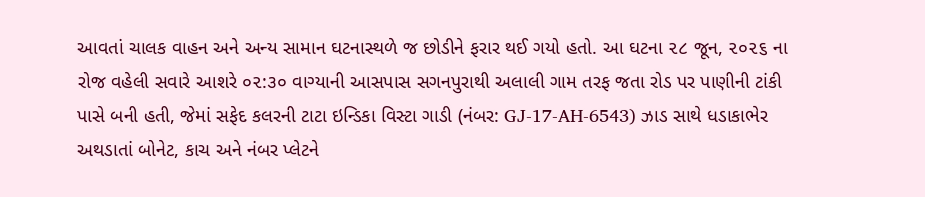આવતાં ચાલક વાહન અને અન્ય સામાન ઘટનાસ્થળે જ છોડીને ફરાર થઈ ગયો હતો. આ ઘટના ૨૮ જૂન, ૨૦૨૬ ના રોજ વહેલી સવારે આશરે ૦૨:૩૦ વાગ્યાની આસપાસ સગનપુરાથી અલાલી ગામ તરફ જતા રોડ પર પાણીની ટાંકી પાસે બની હતી, જેમાં સફેદ કલરની ટાટા ઇન્ડિકા વિસ્ટા ગાડી (નંબર: GJ-17-AH-6543) ઝાડ સાથે ધડાકાભેર અથડાતાં બોનેટ, કાચ અને નંબર પ્લેટને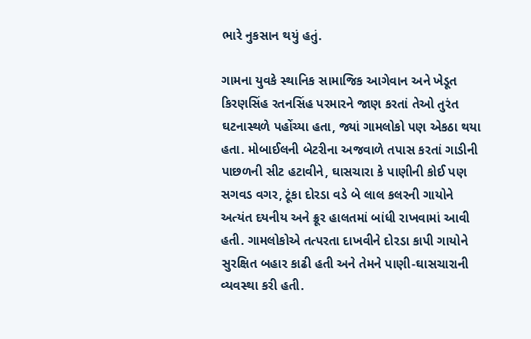ભારે નુકસાન થયું હતું.

ગામના યુવકે સ્થાનિક સામાજિક આગેવાન અને ખેડૂત કિરણસિંહ રતનસિંહ પરમારને જાણ કરતાં તેઓ તુરંત ઘટનાસ્થળે પહોંચ્યા હતા, જ્યાં ગામલોકો પણ એકઠા થયા હતા. મોબાઈલની બેટરીના અજવાળે તપાસ કરતાં ગાડીની પાછળની સીટ હટાવીને, ઘાસચારા કે પાણીની કોઈ પણ સગવડ વગર, ટૂંકા દોરડા વડે બે લાલ કલરની ગાયોને અત્યંત દયનીય અને ક્રૂર હાલતમાં બાંધી રાખવામાં આવી હતી. ગામલોકોએ તત્પરતા દાખવીને દોરડા કાપી ગાયોને સુરક્ષિત બહાર કાઢી હતી અને તેમને પાણી-ઘાસચારાની વ્યવસ્થા કરી હતી.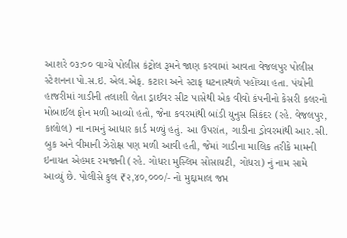આશરે ૦૩:૦૦ વાગ્યે પોલીસ કંટ્રોલ રૂમને જાણ કરવામાં આવતા વેજલપુર પોલીસ સ્ટેશનના પો.સ.ઇ. એલ.એફ. કટારા અને સ્ટાફ ઘટનાસ્થળે પહોંચ્યા હતા. પંચોની હાજરીમાં ગાડીની તલાશી લેતા ડ્રાઈવર સીટ પાસેથી એક વીવો કંપનીનો કેસરી કલરનો મોબાઈલ ફોન મળી આવ્યો હતો, જેના કવરમાંથી બાંડી યુનુસ સિકંદર (રહે. વેજલપુર, કાલોલ) ના નામનું આધાર કાર્ડ મળ્યું હતું. આ ઉપરાંત, ગાડીના ડ્રોવરમાંથી આર.સી. બુક અને વીમાની ઝેરોક્ષ પણ મળી આવી હતી, જેમાં ગાડીના માલિક તરીકે મામની ઇનાયત એહમદ રમજાની (રહે. ગોધરા મુસ્લિમ સોસાયટી, ગોધરા) નું નામ સામે આવ્યું છે. પોલીસે કુલ ₹૨,૪૦,૦૦૦/- નો મુદ્દામાલ જપ્ત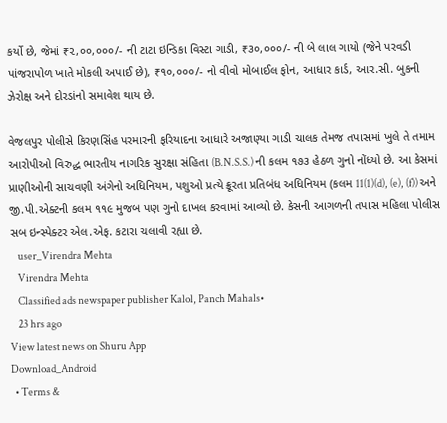કર્યો છે, જેમાં ₹૨,૦૦,૦૦૦/- ની ટાટા ઇન્ડિકા વિસ્ટા ગાડી, ₹૩૦,૦૦૦/- ની બે લાલ ગાયો (જેને પરવડી પાંજરાપોળ ખાતે મોકલી અપાઈ છે), ₹૧૦,૦૦૦/- નો વીવો મોબાઈલ ફોન, આધાર કાર્ડ, આર.સી. બુકની ઝેરોક્ષ અને દોરડાંનો સમાવેશ થાય છે.

વેજલપુર પોલીસે કિરણસિંહ પરમારની ફરિયાદના આધારે અજાણ્યા ગાડી ચાલક તેમજ તપાસમાં ખુલે તે તમામ આરોપીઓ વિરુદ્ધ ભારતીય નાગરિક સુરક્ષા સંહિતા (B.N.S.S.) ની કલમ ૧૭૩ હેઠળ ગુનો નોંધ્યો છે. આ કેસમાં પ્રાણીઓની સાચવણી અંગેનો અધિનિયમ, પશુઓ પ્રત્યે ક્રૂરતા પ્રતિબંધ અધિનિયમ (કલમ 11(1)(d), (e), (f)) અને જી.પી.એક્ટની કલમ ૧૧૯ મુજબ પણ ગુનો દાખલ કરવામાં આવ્યો છે. કેસની આગળની તપાસ મહિલા પોલીસ સબ ઇન્સ્પેક્ટર એલ.એફ. કટારા ચલાવી રહ્યા છે.
    user_Virendra Mehta
    Virendra Mehta
    Classified ads newspaper publisher Kalol, Panch Mahals•
    23 hrs ago
View latest news on Shuru App
Download_Android
  • Terms &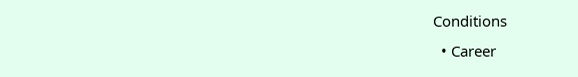Conditions
  • Career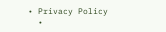• Privacy Policy
  •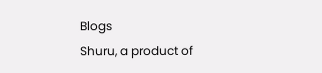Blogs
Shuru, a product of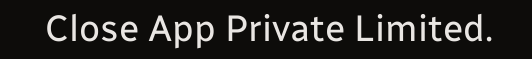Close App Private Limited.